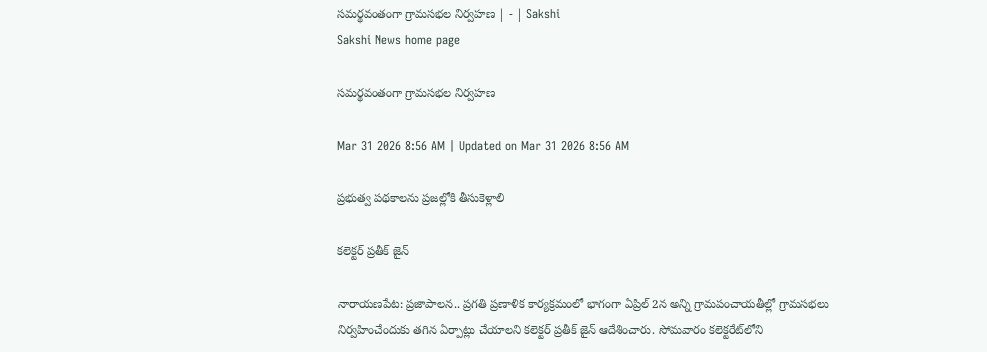సమర్థవంతంగా గ్రామసభల నిర్వహణ | - | Sakshi
Sakshi News home page

సమర్థవంతంగా గ్రామసభల నిర్వహణ

Mar 31 2026 8:56 AM | Updated on Mar 31 2026 8:56 AM

ప్రభుత్వ పథకాలను ప్రజల్లోకి తీసుకెళ్లాలి

కలెక్టర్‌ ప్రతీక్‌ జైన్‌

నారాయణపేట: ప్రజాపాలన.. ప్రగతి ప్రణాళిక కార్యక్రమంలో భాగంగా ఏప్రిల్‌ 2న అన్ని గ్రామపంచాయతీల్లో గ్రామసభలు నిర్వహించేందుకు తగిన ఏర్పాట్లు చేయాలని కలెక్టర్‌ ప్రతీక్‌ జైన్‌ ఆదేశించారు. సోమవారం కలెక్టరేట్‌లోని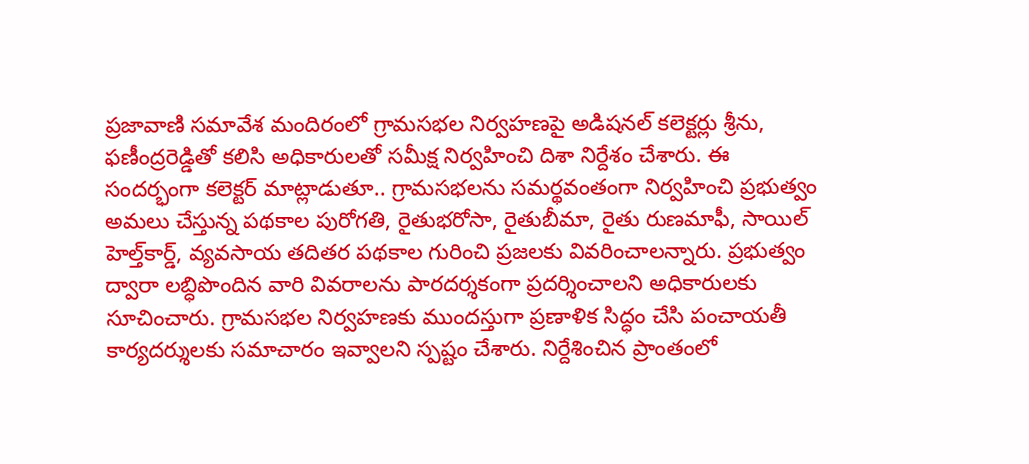ప్రజావాణి సమావేశ మందిరంలో గ్రామసభల నిర్వహణపై అడిషనల్‌ కలెక్టర్లు శ్రీను, ఫణీంద్రరెడ్డితో కలిసి అధికారులతో సమీక్ష నిర్వహించి దిశా నిర్దేశం చేశారు. ఈ సందర్భంగా కలెక్టర్‌ మాట్లాడుతూ.. గ్రామసభలను సమర్థవంతంగా నిర్వహించి ప్రభుత్వం అమలు చేస్తున్న పథకాల పురోగతి, రైతుభరోసా, రైతుబీమా, రైతు రుణమాఫీ, సాయిల్‌ హెల్త్‌కార్డ్‌, వ్యవసాయ తదితర పథకాల గురించి ప్రజలకు వివరించాలన్నారు. ప్రభుత్వం ద్వారా లబ్ధిపొందిన వారి వివరాలను పారదర్శకంగా ప్రదర్శించాలని అధికారులకు సూచించారు. గ్రామసభల నిర్వహణకు ముందస్తుగా ప్రణాళిక సిద్ధం చేసి పంచాయతీ కార్యదర్శులకు సమాచారం ఇవ్వాలని స్పష్టం చేశారు. నిర్దేశించిన ప్రాంతంలో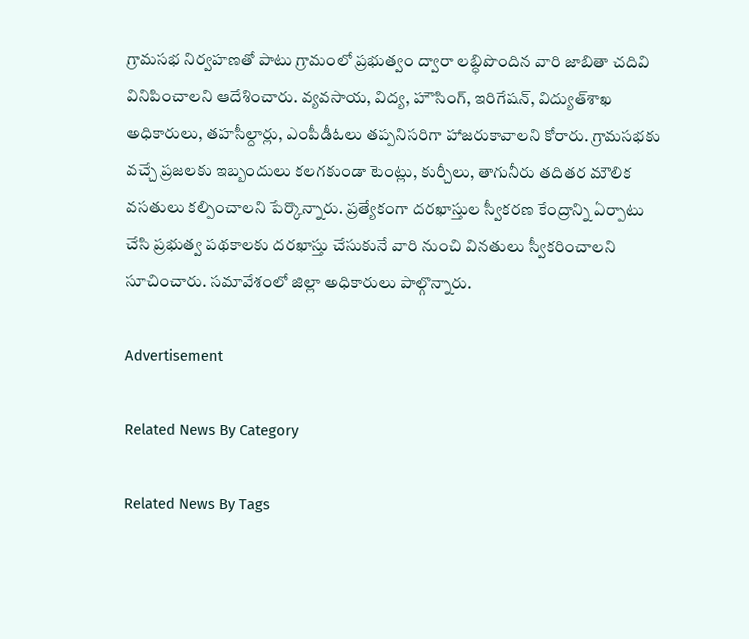గ్రామసభ నిర్వహణతో పాటు గ్రామంలో ప్రభుత్వం ద్వారా లబ్ధిపొందిన వారి జాబితా చదివి వినిపించాలని ఆదేశించారు. వ్యవసాయ, విద్య, హౌసింగ్‌, ఇరిగేషన్‌, విద్యుత్‌శాఖ అధికారులు, తహసీల్దార్లు, ఎంపీడీఓలు తప్పనిసరిగా హాజరుకావాలని కోరారు. గ్రామసభకు వచ్చే ప్రజలకు ఇబ్బందులు కలగకుండా టెంట్లు, కుర్చీలు, తాగునీరు తదితర మౌలిక వసతులు కల్పించాలని పేర్కొన్నారు. ప్రత్యేకంగా దరఖాస్తుల స్వీకరణ కేంద్రాన్ని ఏర్పాటు చేసి ప్రభుత్వ పథకాలకు దరఖాస్తు చేసుకునే వారి నుంచి వినతులు స్వీకరించాలని సూచించారు. సమావేశంలో జిల్లా అధికారులు పాల్గొన్నారు.

Advertisement

Related News By Category

Related News By Tags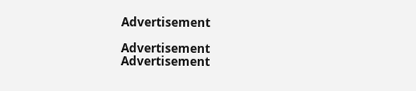Advertisement

Advertisement
Advertisement